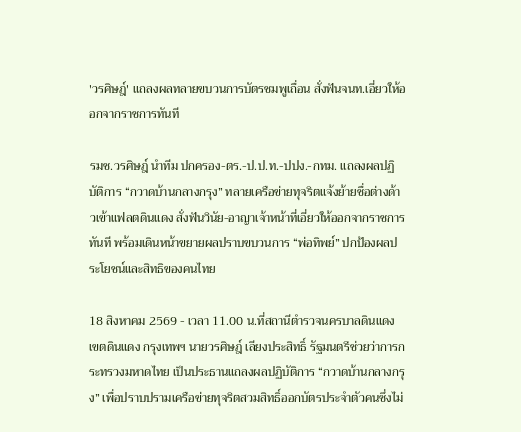'วรศิษฎ์' แถลงผลทลายขบวนการบัตรชมพูเถื่อน สั่งฟันจนท.เอี่ยวให้ออกจากราชการทันที

รมช.วรศิษฎ์ นำทีม ปกครอง-ตร.-ป.ป.ท.-ปปง.-กทม. แถลงผลปฏิบัติการ “กวาดบ้านกลางกรุง” ทลายเครือข่ายทุจริตแจ้งย้ายชื่อต่างด้าวเข้าแฟลตดินแดง สั่งฟันวินัย-อาญาเจ้าหน้าที่เอี่ยวให้ออกจากราชการทันที พร้อมเดินหน้าขยายผลปราบขบวนการ “พ่อทิพย์” ปกป้องผลประโยชน์และสิทธิของคนไทย

18 สิงหาคม 2569 - เวลา 11.00 น.ที่สถานีตำรวจนครบาลดินแดง เขตดินแดง กรุงเทพฯ นายวรศิษฎ์ เลียงประสิทธิ์ รัฐมนตรีช่วยว่าการกระทรวงมหาดไทย เป็นประธานแถลงผลปฏิบัติการ “กวาดบ้านกลางกรุง” เพื่อปราบปรามเครือข่ายทุจริตสวมสิทธิ์ออกบัตรประจำตัวคนซึ่งไม่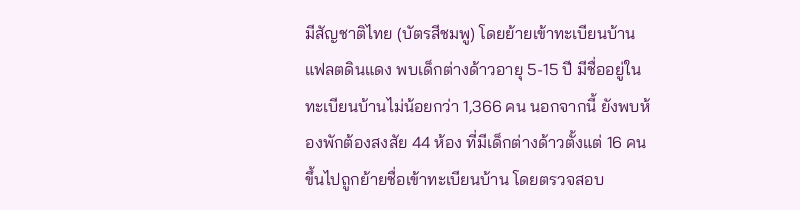มีสัญชาติไทย (บัตรสีชมพู) โดยย้ายเข้าทะเบียนบ้านแฟลตดินแดง พบเด็กต่างด้าวอายุ 5-15 ปี มีชื่ออยู่ในทะเบียนบ้านไม่น้อยกว่า 1,366 คน นอกจากนี้ ยังพบห้องพักต้องสงสัย 44 ห้อง ที่มีเด็กต่างด้าวตั้งแต่ 16 คนขึ้นไปถูกย้ายชื่อเข้าทะเบียนบ้าน โดยตรวจสอบ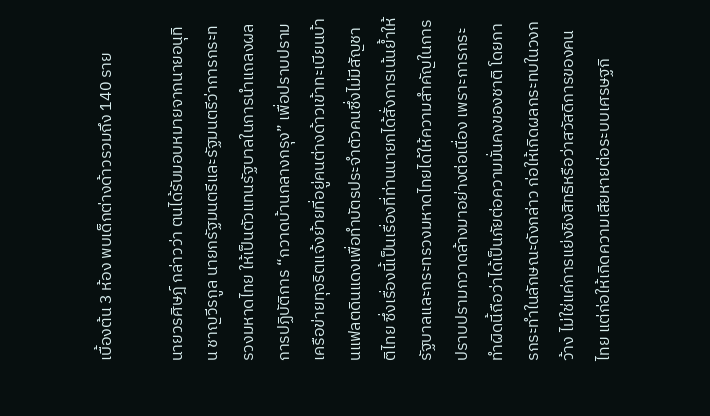เบื้องต้น 3 ห้อง พบเด็กต่างด้าวรวมถึง 140 ราย

นายวรศิษฎ์ กล่าวว่า ตนได้รับมอบหมายจากนายอนุทิน ชาญวีรกูล นายกรัฐมนตรีและรัฐมนตรีว่าการกระทรวงมหาดไทย ให้เป็นตัวแทนรัฐบาลในการนำแถลงผลการปฏิบัติการ “กวาดบ้านกลางกรุง” เพื่อปราบปรามเครือข่ายทุจริตแจ้งย้ายที่อยู่คนต่างด้าวเข้าทะเบียนบ้านแฟลตดินแดงเพื่อทำบัตรประจำตัวคนซึ่งไม่มีสัญชาติไทย ซึ่งเรื่องนี้เป็นเรื่องที่ท่านนายกได้สั่งการเน้นย้ำให้รัฐบาลและกระทรวงมหาดไทยได้ให้ความสำคัญในการปราบปรามกวาดล้างมาอย่างต่อเนื่อง เพราะการกระทำผิดนี้ถือว่าได้เป็นภัยต่อความมั่นคงของชาติ โดยการกระทำในลักษณะดังกล่าว ก่อให้เกิดผลกระทบในวงกว้าง ไม่ใช่แค่การแย่งชิงสิทธิหรือว่าสวัสดิการของคนไทย แต่ก่อให้เกิดความเสียหายต่อระบบเศรษฐกิ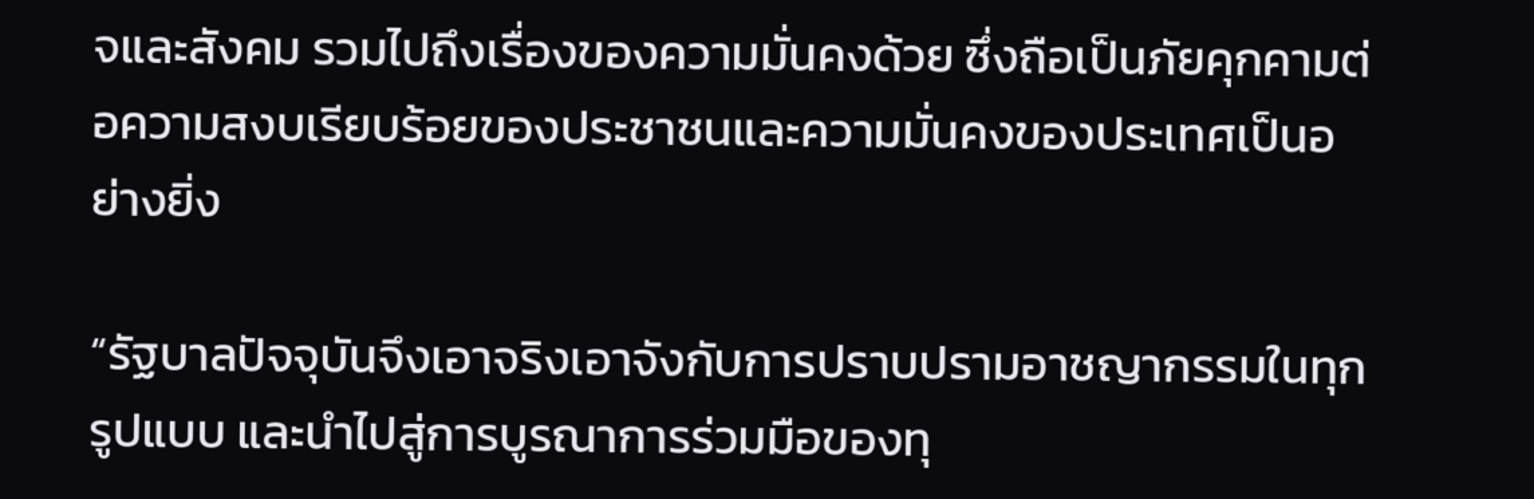จและสังคม รวมไปถึงเรื่องของความมั่นคงด้วย ซึ่งถือเป็นภัยคุกคามต่อความสงบเรียบร้อยของประชาชนและความมั่นคงของประเทศเป็นอย่างยิ่ง

“รัฐบาลปัจจุบันจึงเอาจริงเอาจังกับการปราบปรามอาชญากรรมในทุกรูปแบบ และนำไปสู่การบูรณาการร่วมมือของทุ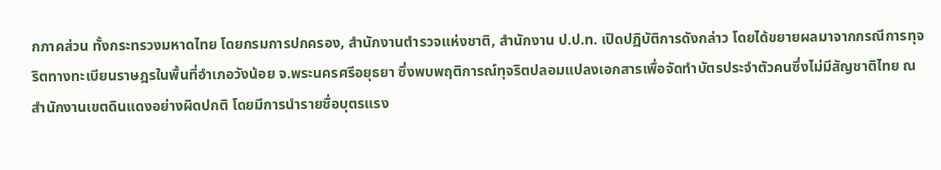กภาคส่วน ทั้งกระทรวงมหาดไทย โดยกรมการปกครอง, สำนักงานตำรวจแห่งชาติ, สำนักงาน ป.ป.ท. เปิดปฏิบัติการดังกล่าว โดยได้ขยายผลมาจากกรณีการทุจริตทางทะเบียนราษฎรในพื้นที่อำเภอวังน้อย จ.พระนครศรีอยุธยา ซึ่งพบพฤติการณ์ทุจริตปลอมแปลงเอกสารเพื่อจัดทำบัตรประจำตัวคนซึ่งไม่มีสัญชาติไทย ณ สำนักงานเขตดินแดงอย่างผิดปกติ โดยมีการนำรายชื่อบุตรแรง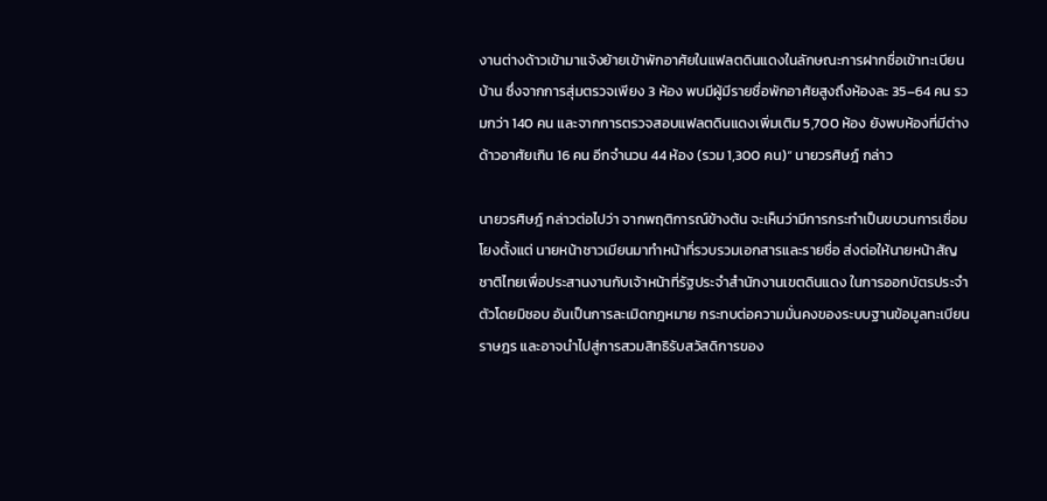งานต่างด้าวเข้ามาแจ้งย้ายเข้าพักอาศัยในแฟลตดินแดงในลักษณะการฝากชื่อเข้าทะเบียนบ้าน ซึ่งจากการสุ่มตรวจเพียง 3 ห้อง พบมีผู้มีรายชื่อพักอาศัยสูงถึงห้องละ 35–64 คน รวมกว่า 140 คน และจากการตรวจสอบแฟลตดินแดงเพิ่มเติม 5,700 ห้อง ยังพบห้องที่มีต่างด้าวอาศัยเกิน 16 คน อีกจำนวน 44 ห้อง (รวม 1,300 คน)“ นายวรศิษฎ์ กล่าว

นายวรศิษฎ์ กล่าวต่อไปว่า จากพฤติการณ์ข้างต้น จะเห็นว่ามีการกระทำเป็นขบวนการเชื่อมโยงตั้งแต่ นายหน้าชาวเมียนมาทำหน้าที่รวบรวมเอกสารและรายชื่อ ส่งต่อให้นายหน้าสัญชาติไทยเพื่อประสานงานกับเจ้าหน้าที่รัฐประจำสำนักงานเขตดินแดง ในการออกบัตรประจำตัวโดยมิชอบ อันเป็นการละเมิดกฎหมาย กระทบต่อความมั่นคงของระบบฐานข้อมูลทะเบียนราษฎร และอาจนำไปสู่การสวมสิทธิรับสวัสดิการของ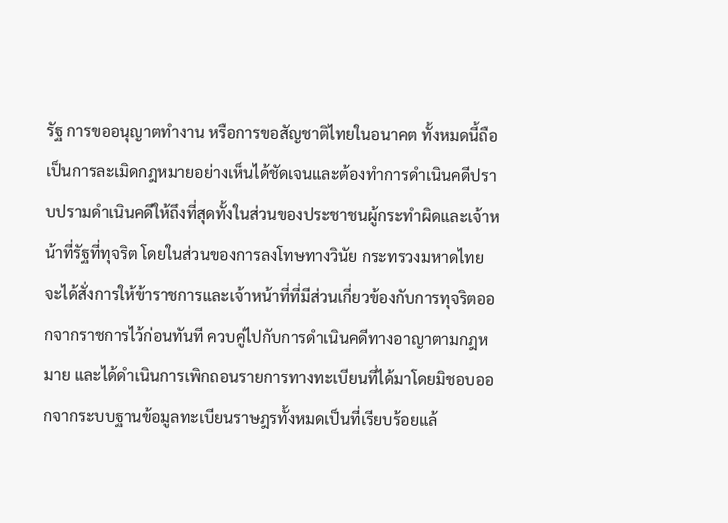รัฐ การขออนุญาตทำงาน หรือการขอสัญชาติไทยในอนาคต ทั้งหมดนี้ถือเป็นการละเมิดกฎหมายอย่างเห็นได้ชัดเจนและต้องทำการดำเนินคดีปราบปรามดำเนินคดีให้ถึงที่สุดทั้งในส่วนของประชาชนผู้กระทำผิดและเจ้าหน้าที่รัฐที่ทุจริต โดยในส่วนของการลงโทษทางวินัย กระทรวงมหาดไทยจะได้สั่งการให้ข้าราชการและเจ้าหน้าที่ที่มีส่วนเกี่ยวข้องกับการทุจริตออกจากราชการไว้ก่อนทันที ควบคู่ไปกับการดำเนินคดีทางอาญาตามกฎหมาย และได้ดำเนินการเพิกถอนรายการทางทะเบียนที่ได้มาโดยมิชอบออกจากระบบฐานข้อมูลทะเบียนราษฎรทั้งหมดเป็นที่เรียบร้อยแล้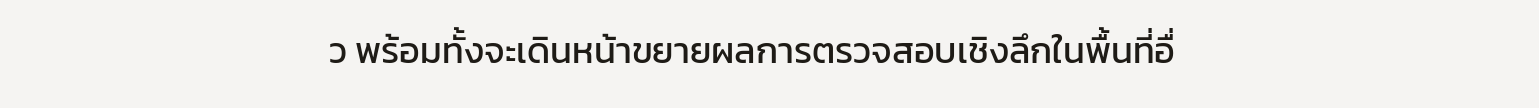ว พร้อมทั้งจะเดินหน้าขยายผลการตรวจสอบเชิงลึกในพื้นที่อื่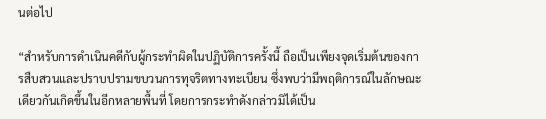นต่อไป

“สำหรับการดำเนินคดีกับผู้กระทำผิดในปฏิบัติการครั้งนี้ ถือเป็นเพียงจุดเริ่มต้นของการสืบสวนและปราบปรามขบวนการทุจริตทางทะเบียน ซึ่งพบว่ามีพฤติการณ์ในลักษณะเดียวกันเกิดขึ้นในอีกหลายพื้นที่ โดยการกระทำดังกล่าวมิได้เป็น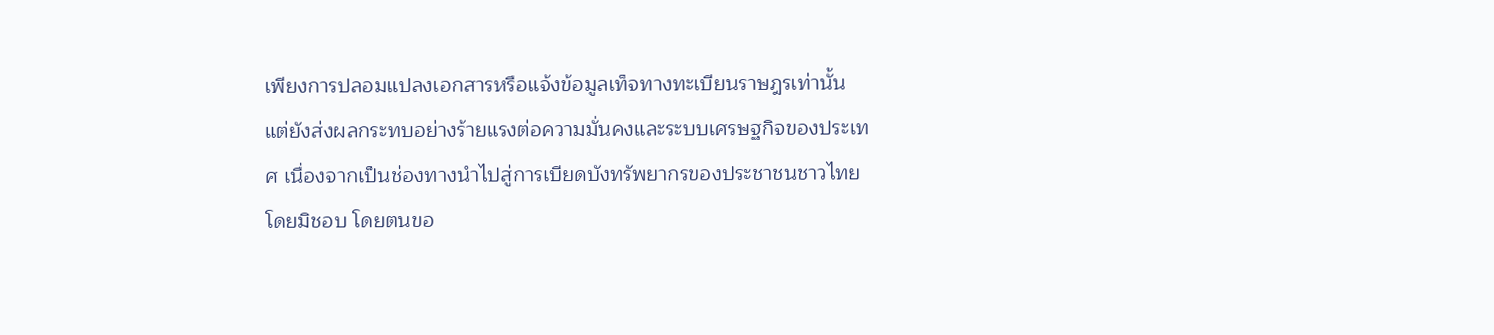เพียงการปลอมแปลงเอกสารหรือแจ้งข้อมูลเท็จทางทะเบียนราษฎรเท่านั้น แต่ยังส่งผลกระทบอย่างร้ายแรงต่อความมั่นคงและระบบเศรษฐกิจของประเทศ เนื่องจากเป็นช่องทางนำไปสู่การเบียดบังทรัพยากรของประชาชนชาวไทยโดยมิชอบ โดยตนขอ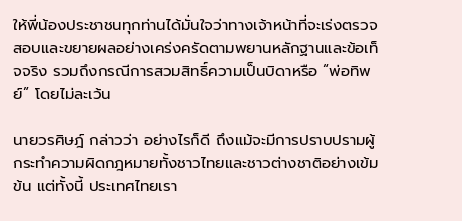ให้พี่น้องประชาชนทุกท่านได้มั่นใจว่าทางเจ้าหน้าที่จะเร่งตรวจสอบและขยายผลอย่างเคร่งครัดตามพยานหลักฐานและข้อเท็จจริง รวมถึงกรณีการสวมสิทธิ์ความเป็นบิดาหรือ “พ่อทิพย์” โดยไม่ละเว้น

นายวรศิษฎ์ กล่าวว่า อย่างไรก็ดี ถึงแม้จะมีการปราบปรามผู้กระทำความผิดกฎหมายทั้งชาวไทยและชาวต่างชาติอย่างเข้มข้น แต่ทั้งนี้ ประเทศไทยเรา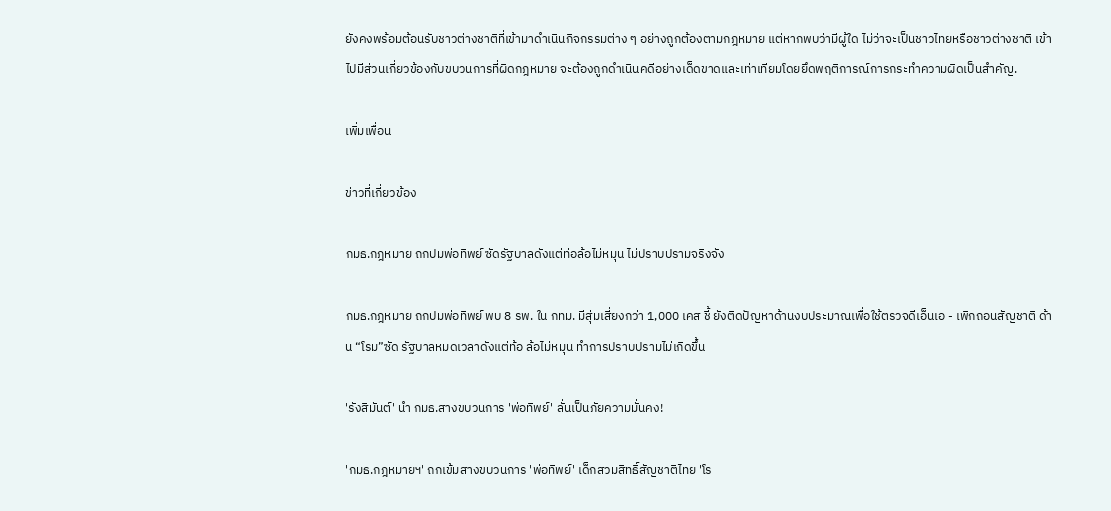ยังคงพร้อมต้อนรับชาวต่างชาติที่เข้ามาดำเนินกิจกรรมต่าง ๆ อย่างถูกต้องตามกฎหมาย แต่หากพบว่ามีผู้ใด ไม่ว่าจะเป็นชาวไทยหรือชาวต่างชาติ เข้าไปมีส่วนเกี่ยวข้องกับขบวนการที่ผิดกฎหมาย จะต้องถูกดำเนินคดีอย่างเด็ดขาดและเท่าเทียมโดยยึดพฤติการณ์การกระทำความผิดเป็นสำคัญ.

เพิ่มเพื่อน

ข่าวที่เกี่ยวข้อง

กมธ.กฎหมาย ถกปมพ่อทิพย์ ซัดรัฐบาลดังแต่ท่อล้อไม่หมุน ไม่ปราบปรามจริงจัง

กมธ.กฎหมาย ถกปมพ่อทิพย์ พบ 8 รพ. ใน กทม. มีสุ่มเสี่ยงกว่า 1,000 เคส ชี้ ยังติดปัญหาด้านงบประมาณเพื่อใช้ตรวจดีเอ็นเอ - เพิกถอนสัญชาติ ด้าน “โรม”ซัด รัฐบาลหมดเวลาดังแต่ท้อ ล้อไม่หมุน ทำการปราบปรามไม่เกิดขึ้น

'รังสิมันต์' นำ กมธ.สางขบวนการ 'พ่อทิพย์' ลั่นเป็นภัยความมั่นคง!

'กมธ.กฎหมายฯ' ถกเข้มสางขบวนการ 'พ่อทิพย์' เด็กสวมสิทธิ์สัญชาติไทย 'โร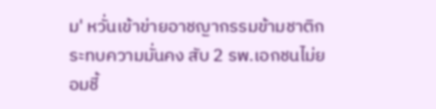ม' หวั่นเข้าข่ายอาชญากรรมข้ามชาติกระทบความมั่นคง สับ 2 รพ.เอกชนไม่ยอมชี้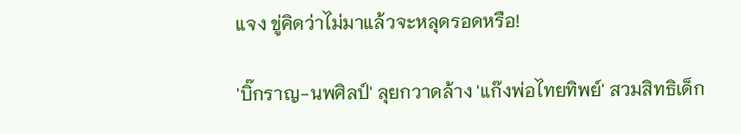แจง ขู่คิดว่าไม่มาแล้วจะหลุดรอดหรือ!

'บิ๊กราญ-นพศิลป์' ลุยกวาดล้าง 'แก๊งพ่อไทยทิพย์' สวมสิทธิเด็ก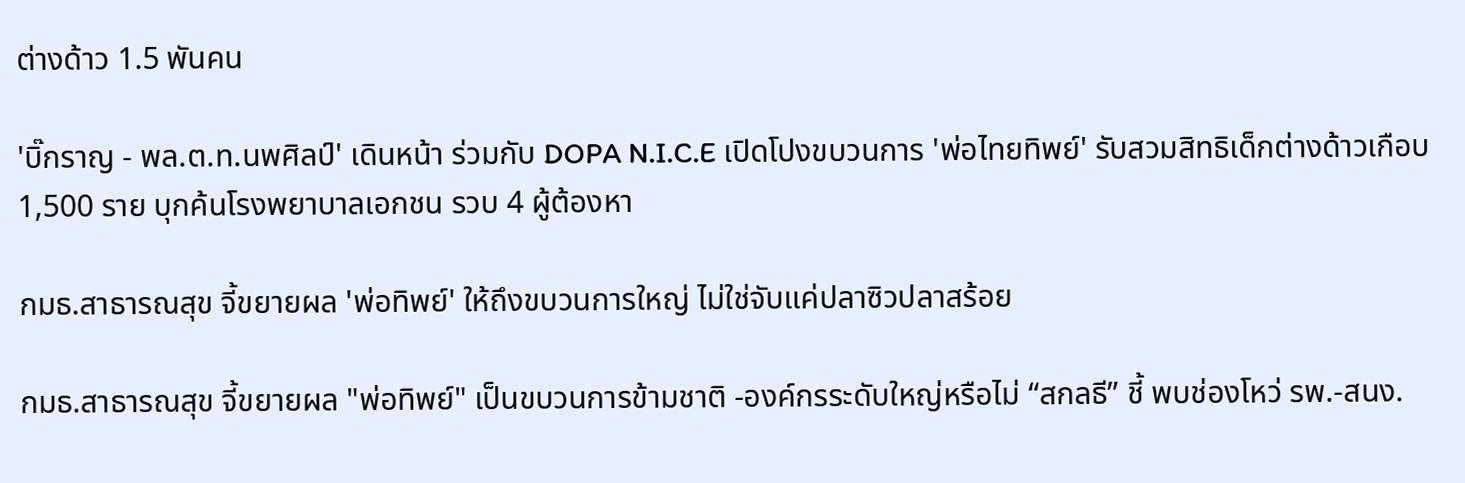ต่างด้าว 1.5 พันคน

'บิ๊กราญ - พล.ต.ท.นพศิลป์' เดินหน้า ร่วมกับ DOPA N.I.C.E เปิดโปงขบวนการ 'พ่อไทยทิพย์' รับสวมสิทธิเด็กต่างด้าวเกือบ 1,500 ราย บุกค้นโรงพยาบาลเอกชน รวบ 4 ผู้ต้องหา

กมธ.สาธารณสุข จี้ขยายผล 'พ่อทิพย์' ให้ถึงขบวนการใหญ่ ไม่ใช่จับแค่ปลาซิวปลาสร้อย

กมธ.สาธารณสุข จี้ขยายผล "พ่อทิพย์" เป็นขบวนการข้ามชาติ -องค์กรระดับใหญ่หรือไม่ “สกลธี” ชี้ พบช่องโหว่ รพ.-สนง.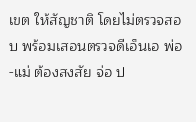เขต ให้สัญชาติ โดยไม่ตรวจสอบ พร้อมเสอนตรวจดีเอ็นเอ พ่อ-แม่ ต้องสงสัย จ่อ ป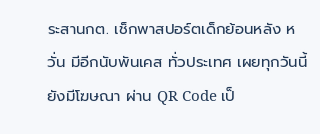ระสานกต. เช็กพาสปอร์ตเด็กย้อนหลัง หวั่น มีอีกนับพันเคส ทั่วประเทศ เผยทุกวันนี้ยังมีโฆษณา ผ่าน QR Code เป็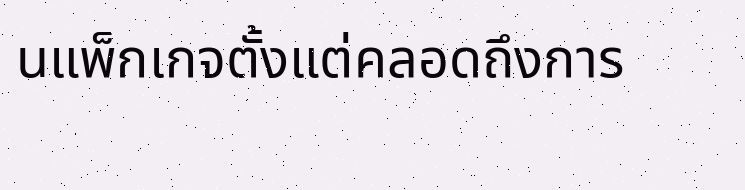นแพ็กเกจตั้งแต่คลอดถึงการ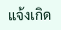แจ้งเกิด